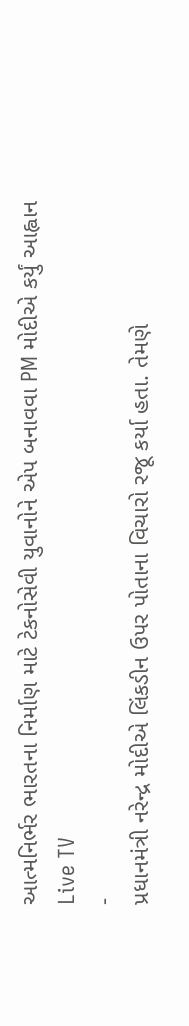આત્મનિર્ભર ભારતના નિર્માણ માટે ટેકનોસેવી યુવાનોને એપ બનાવવા PM મોદીએ કર્યું આહ્વાન
Live TV
-
પ્રધાનમંત્રી નરેન્દ્ર મોદીએ લિંકડીન ઉપર પોતાના વિચારો રજૂ કર્યા હતા. તેમણે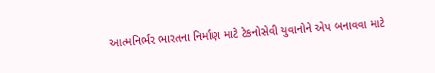આત્મનિર્ભર ભારતના નિર્માણ માટે ટેકનોસેવી યુવાનોને એપ બનાવવા માટે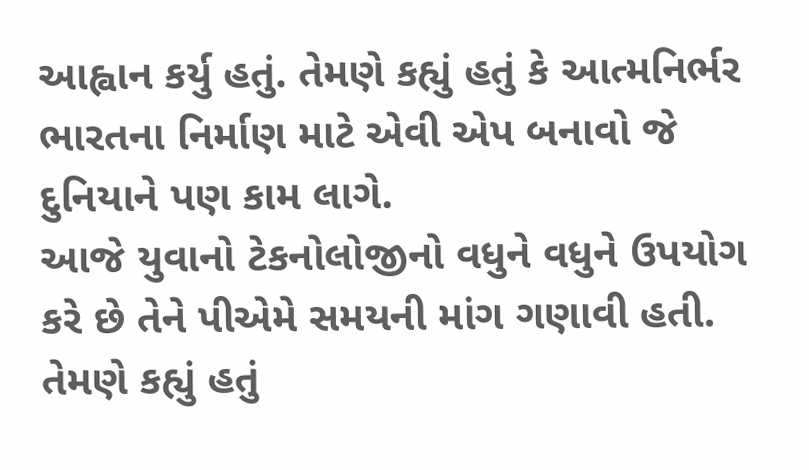આહ્વાન કર્યુ હતું. તેમણે કહ્યું હતું કે આત્મનિર્ભર ભારતના નિર્માણ માટે એવી એપ બનાવો જે દુનિયાને પણ કામ લાગે.
આજે યુવાનો ટેકનોલોજીનો વધુને વધુને ઉપયોગ કરે છે તેને પીએમે સમયની માંગ ગણાવી હતી. તેમણે કહ્યું હતું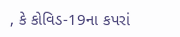, કે કોવિડ-19ના કપરાં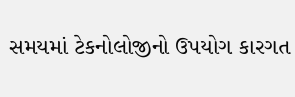સમયમાં ટેકનોલોજીનો ઉપયોગ કારગત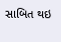સાબિત થઇ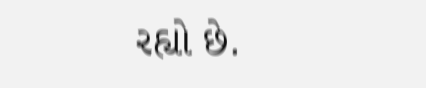રહ્યો છે.